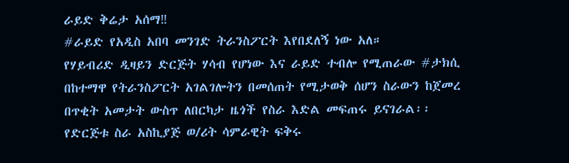ራይድ ቅሬታ አሰማ‼
#ራይድ የአዲስ አበባ መንገድ ትራንስፖርት እየበደለኝ ነው አለ።
የሃይብሪድ ዲዛይን ድርጅት ሃሳብ የሆነው እና ራይድ ተብሎ የሚጠራው #ታክሲ በከተማዋ የትራንስፖርት አገልገሎትን በመሰጠት የሚታወቅ ሰሆን ስራውን ከጀመረ በጥቂት አመታት ውስጥ ለበርካታ ዜጎች የስራ እድል መፍጠሩ ይናገራል፡፡
የድርጅቱ ስራ አስኪያጅ ወ/ሪት ሳምራዊት ፍቅሩ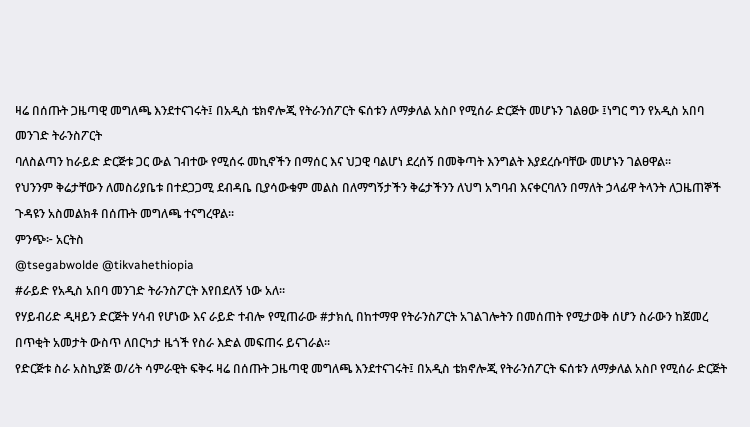ዛሬ በሰጡት ጋዜጣዊ መግለጫ እንደተናገሩት፤ በአዲስ ቴክኖሎጂ የትራንሰፖርት ፍሰቱን ለማቃለል አስቦ የሚሰራ ድርጅት መሆኑን ገልፀው ፤ነግር ግን የአዲስ አበባ መንገድ ትራንስፖርት
ባለስልጣን ከራይድ ድርጅቱ ጋር ውል ገብተው የሚሰሩ መኪኖችን በማሰር እና ህጋዊ ባልሆነ ደረሰኝ በመቅጣት እንግልት እያደረሱባቸው መሆኑን ገልፀዋል፡፡
የህንንም ቅሬታቸውን ለመስሪያቤቱ በተደጋጋሚ ደብዳቤ ቢያሳውቁም መልስ በለማግኝታችን ቅሬታችንን ለህግ አግባብ እናቀርባለን በማለት ኃላፊዋ ትላንት ለጋዜጠኞች ጉዳዩን አስመልክቶ በሰጡት መግለጫ ተናግረዋል፡፡
ምንጭ፦ አርትስ
@tsegabwolde @tikvahethiopia
#ራይድ የአዲስ አበባ መንገድ ትራንስፖርት እየበደለኝ ነው አለ።
የሃይብሪድ ዲዛይን ድርጅት ሃሳብ የሆነው እና ራይድ ተብሎ የሚጠራው #ታክሲ በከተማዋ የትራንስፖርት አገልገሎትን በመሰጠት የሚታወቅ ሰሆን ስራውን ከጀመረ በጥቂት አመታት ውስጥ ለበርካታ ዜጎች የስራ እድል መፍጠሩ ይናገራል፡፡
የድርጅቱ ስራ አስኪያጅ ወ/ሪት ሳምራዊት ፍቅሩ ዛሬ በሰጡት ጋዜጣዊ መግለጫ እንደተናገሩት፤ በአዲስ ቴክኖሎጂ የትራንሰፖርት ፍሰቱን ለማቃለል አስቦ የሚሰራ ድርጅት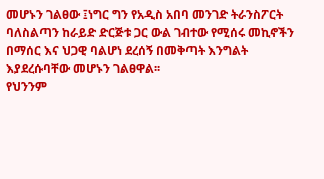መሆኑን ገልፀው ፤ነግር ግን የአዲስ አበባ መንገድ ትራንስፖርት
ባለስልጣን ከራይድ ድርጅቱ ጋር ውል ገብተው የሚሰሩ መኪኖችን በማሰር እና ህጋዊ ባልሆነ ደረሰኝ በመቅጣት እንግልት እያደረሱባቸው መሆኑን ገልፀዋል፡፡
የህንንም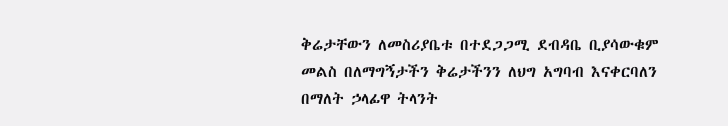ቅሬታቸውን ለመስሪያቤቱ በተደጋጋሚ ደብዳቤ ቢያሳውቁም መልስ በለማግኝታችን ቅሬታችንን ለህግ አግባብ እናቀርባለን በማለት ኃላፊዋ ትላንት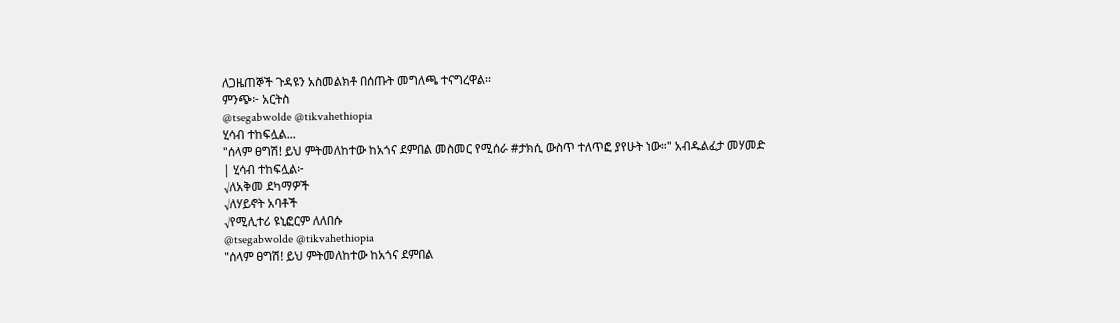ለጋዜጠኞች ጉዳዩን አስመልክቶ በሰጡት መግለጫ ተናግረዋል፡፡
ምንጭ፦ አርትስ
@tsegabwolde @tikvahethiopia
ሂሳብ ተከፍሏል...
"ሰላም ፀግሽ! ይህ ምትመለከተው ከአጎና ደምበል መስመር የሚሰራ #ታክሲ ውስጥ ተለጥፎ ያየሁት ነው።" አብዱልፈታ መሃመድ
| ሂሳብ ተከፍሏል፦
√ለአቅመ ደካማዎች
√ለሃይኖት አባቶች
√የሚሊተሪ ዩኒፎርም ለለበሱ
@tsegabwolde @tikvahethiopia
"ሰላም ፀግሽ! ይህ ምትመለከተው ከአጎና ደምበል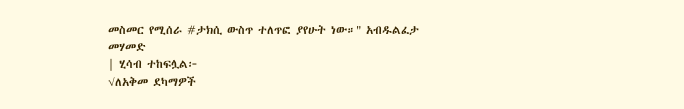መስመር የሚሰራ #ታክሲ ውስጥ ተለጥፎ ያየሁት ነው።" አብዱልፈታ መሃመድ
| ሂሳብ ተከፍሏል፦
√ለአቅመ ደካማዎች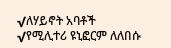√ለሃይኖት አባቶች
√የሚሊተሪ ዩኒፎርም ለለበሱ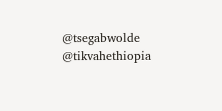@tsegabwolde @tikvahethiopia